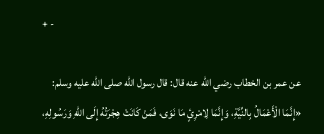+ -

عن عمر بن الخطاب رضي الله عنه قال: قال رسول الله صلى الله عليه وسلم:
«إِنَّمَا الْأَعْمَالُ بِالنِّيَّةِ، وَإِنَّمَا لِامْرِئٍ مَا نَوَى، فَمَنْ كَانَتْ هِجْرَتُهُ إِلَى اللهِ وَرَسُولِهِ،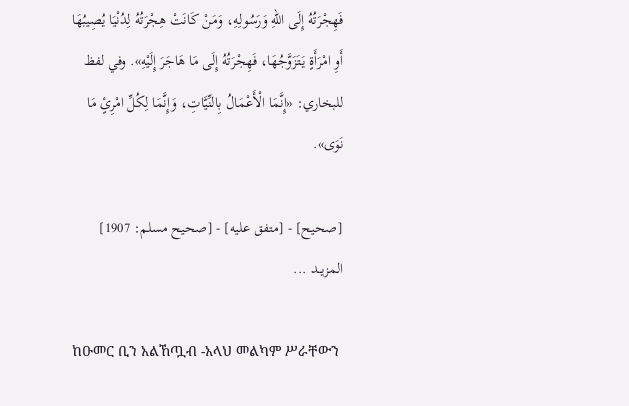فَهِجْرَتُهُ إِلَى اللهِ وَرَسُولِهِ، وَمَنْ كَانَتْ هِجْرَتُهُ لِدُنْيَا يُصِيبُهَا أَوِ امْرَأَةٍ يَتَزَوَّجُهَا، فَهِجْرَتُهُ إِلَى مَا هَاجَرَ إِلَيْهِ». وفي لفظ للبخاري: «إِنَّمَا الْأَعْمَالُ بِالنِّيَّاتِ، وَإِنَّمَا لِكُلِّ امْرِئٍ مَا نَوَى».

[صحيح] - [متفق عليه] - [صحيح مسلم: 1907]
المزيــد ...

ከዑመር ቢን አልኸጧብ -አላህ መልካም ሥራቸውን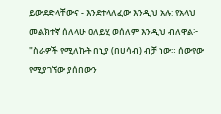ይውደድላቸውና - እንደተላለፈው እንዲህ አሉ: የአላህ መልክተኛ ሰለላሁ ዐለይሂ ወሰለም እንዲህ ብለዋል፦
"ስራዎች የሚለኩት በኒያ (በሀሳብ) ብቻ ነው። ሰውየው የሚያገኘው ያሰበውን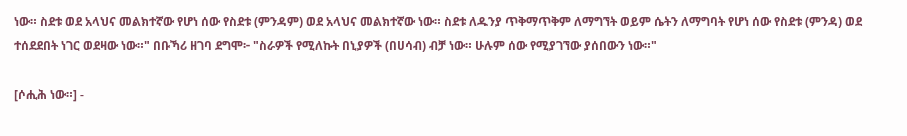ነው። ስደቱ ወደ አላህና መልክተኛው የሆነ ሰው የስደቱ (ምንዳም) ወደ አላህና መልክተኛው ነው። ስደቱ ለዱንያ ጥቅማጥቅም ለማግኘት ወይም ሴትን ለማግባት የሆነ ሰው የስደቱ (ምንዳ) ወደ ተሰደደበት ነገር ወደዛው ነው።" በቡኻሪ ዘገባ ደግሞ፦ "ስራዎች የሚለኩት በኒያዎች (በሀሳብ) ብቻ ነው። ሁሉም ሰው የሚያገኘው ያሰበውን ነው።"

[ሶሒሕ ነው።] -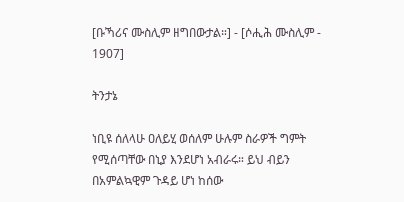[ቡኻሪና ሙስሊም ዘግበውታል።] - [ሶሒሕ ሙስሊም - 1907]

ትንታኔ

ነቢዩ ሰለላሁ ዐለይሂ ወሰለም ሁሉም ስራዎች ግምት የሚሰጣቸው በኒያ እንደሆነ አብራሩ። ይህ ብይን በአምልኳዊም ጉዳይ ሆነ ከሰው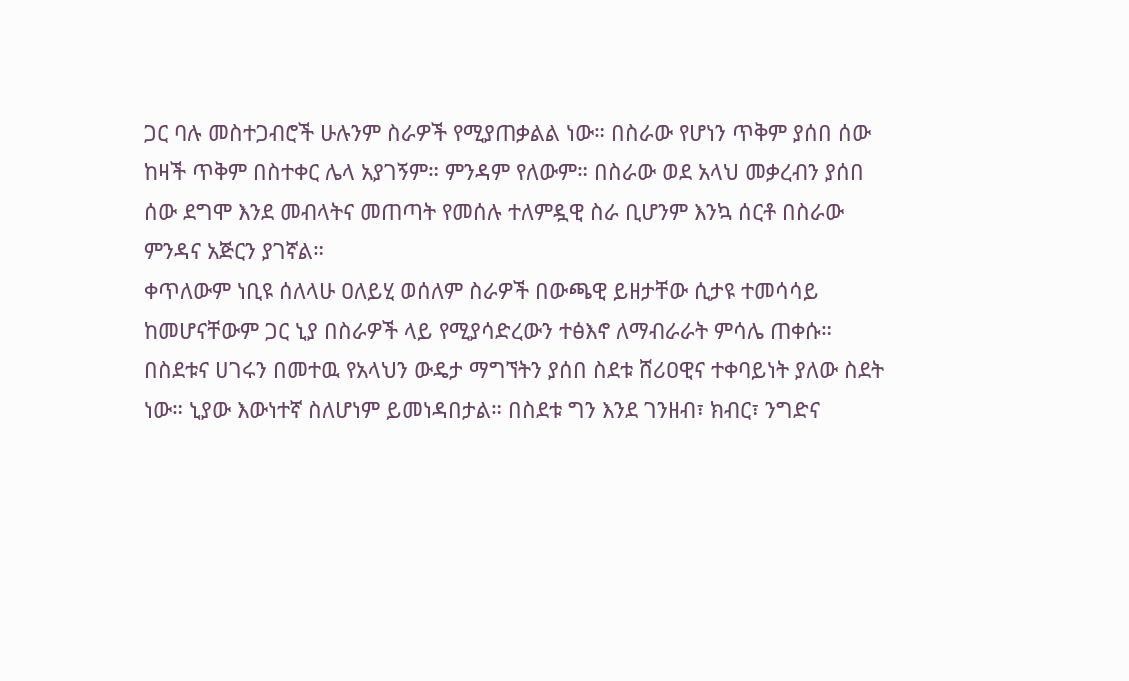ጋር ባሉ መስተጋብሮች ሁሉንም ስራዎች የሚያጠቃልል ነው። በስራው የሆነን ጥቅም ያሰበ ሰው ከዛች ጥቅም በስተቀር ሌላ አያገኝም። ምንዳም የለውም። በስራው ወደ አላህ መቃረብን ያሰበ ሰው ደግሞ እንደ መብላትና መጠጣት የመሰሉ ተለምዷዊ ስራ ቢሆንም እንኳ ሰርቶ በስራው ምንዳና አጅርን ያገኛል።
ቀጥለውም ነቢዩ ሰለላሁ ዐለይሂ ወሰለም ስራዎች በውጫዊ ይዘታቸው ሲታዩ ተመሳሳይ ከመሆናቸውም ጋር ኒያ በስራዎች ላይ የሚያሳድረውን ተፅእኖ ለማብራራት ምሳሌ ጠቀሱ። በስደቱና ሀገሩን በመተዉ የአላህን ውዴታ ማግኘትን ያሰበ ስደቱ ሸሪዐዊና ተቀባይነት ያለው ስደት ነው። ኒያው እውነተኛ ስለሆነም ይመነዳበታል። በስደቱ ግን እንደ ገንዘብ፣ ክብር፣ ንግድና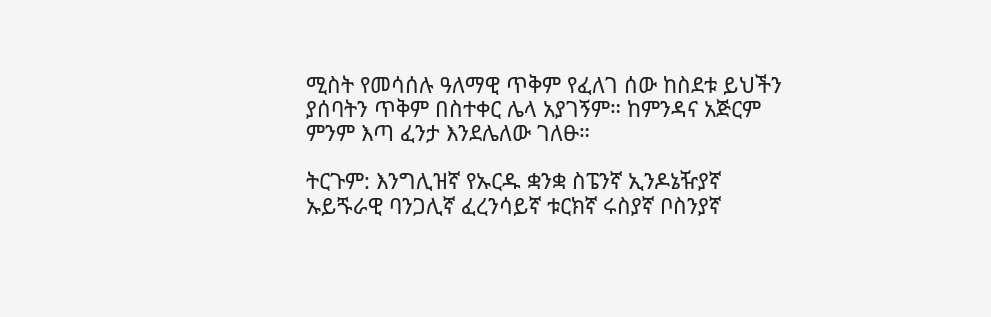ሚስት የመሳሰሉ ዓለማዊ ጥቅም የፈለገ ሰው ከስደቱ ይህችን ያሰባትን ጥቅም በስተቀር ሌላ አያገኝም። ከምንዳና አጅርም ምንም እጣ ፈንታ እንደሌለው ገለፁ።

ትርጉም: እንግሊዝኛ የኡርዱ ቋንቋ ስፔንኛ ኢንዶኔዥያኛ ኡይጙራዊ ባንጋሊኛ ፈረንሳይኛ ቱርክኛ ሩስያኛ ቦስንያኛ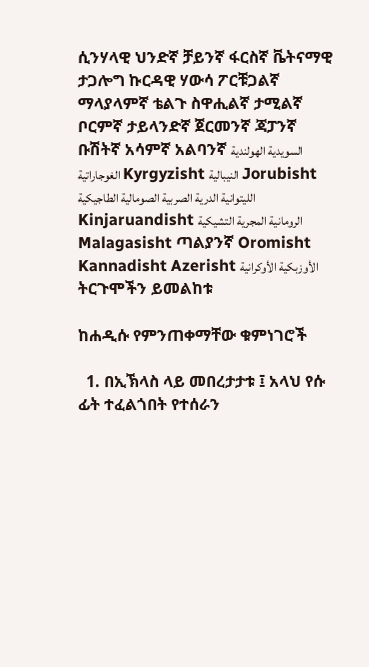ሲንሃላዊ ህንድኛ ቻይንኛ ፋርስኛ ቬትናማዊ ታጋሎግ ኩርዳዊ ሃውሳ ፖርቹጋልኛ ማላያላምኛ ቴልጉ ስዋሒልኛ ታሚልኛ ቦርምኛ ታይላንድኛ ጀርመንኛ ጃፓንኛ ቡሽትኛ አሳምኛ አልባንኛ السويدية الهولندية الغوجاراتية Kyrgyzisht النيبالية Jorubisht الليتوانية الدرية الصربية الصومالية الطاجيكية Kinjaruandisht الرومانية المجرية التشيكية Malagasisht ጣልያንኛ Oromisht Kannadisht Azerisht الأوزبكية الأوكرانية
ትርጉሞችን ይመልከቱ

ከሐዲሱ የምንጠቀማቸው ቁምነገሮች

  1. በኢኽላስ ላይ መበረታታቱ ፤ አላህ የሱ ፊት ተፈልጎበት የተሰራን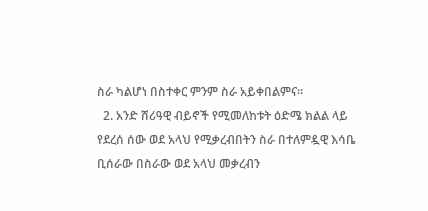ስራ ካልሆነ በስተቀር ምንም ስራ አይቀበልምና።
  2. አንድ ሸሪዓዊ ብይኖች የሚመለከቱት ዕድሜ ክልል ላይ የደረሰ ሰው ወደ አላህ የሚቃረብበትን ስራ በተለምዷዊ እሳቤ ቢሰራው በስራው ወደ አላህ መቃረብን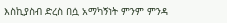እስኪያስብ ድረስ በሷ አማካኝነት ምንም ምንዳ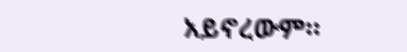አይኖረውም።